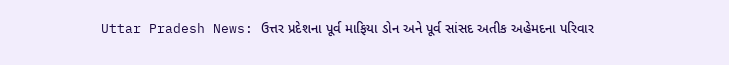Uttar Pradesh News: ઉત્તર પ્રદેશના પૂર્વ માફિયા ડોન અને પૂર્વ સાંસદ અતીક અહેમદના પરિવાર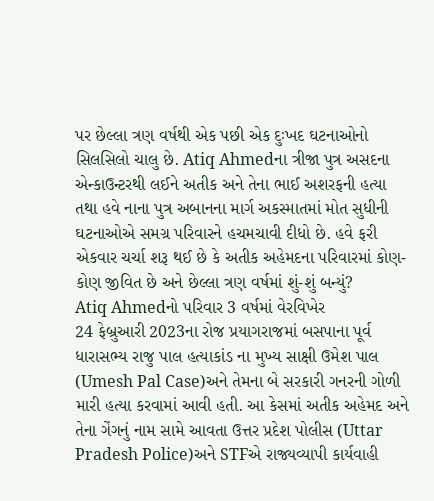પર છેલ્લા ત્રણ વર્ષથી એક પછી એક દુઃખદ ઘટનાઓનો સિલસિલો ચાલુ છે. Atiq Ahmedના ત્રીજા પુત્ર અસદના એન્કાઉન્ટરથી લઈને અતીક અને તેના ભાઈ અશરફની હત્યા તથા હવે નાના પુત્ર અબાનના માર્ગ અકસ્માતમાં મોત સુધીની ઘટનાઓએ સમગ્ર પરિવારને હચમચાવી દીધો છે. હવે ફરી એકવાર ચર્ચા શરૂ થઈ છે કે અતીક અહેમદના પરિવારમાં કોણ-કોણ જીવિત છે અને છેલ્લા ત્રણ વર્ષમાં શું-શું બન્યું?
Atiq Ahmedનો પરિવાર 3 વર્ષમાં વેરવિખેર
24 ફેબ્રુઆરી 2023ના રોજ પ્રયાગરાજમાં બસપાના પૂર્વ ધારાસભ્ય રાજુ પાલ હત્યાકાંડ ના મુખ્ય સાક્ષી ઉમેશ પાલ (Umesh Pal Case)અને તેમના બે સરકારી ગનરની ગોળી મારી હત્યા કરવામાં આવી હતી. આ કેસમાં અતીક અહેમદ અને તેના ગેંગનું નામ સામે આવતા ઉત્તર પ્રદેશ પોલીસ (Uttar Pradesh Police)અને STFએ રાજ્યવ્યાપી કાર્યવાહી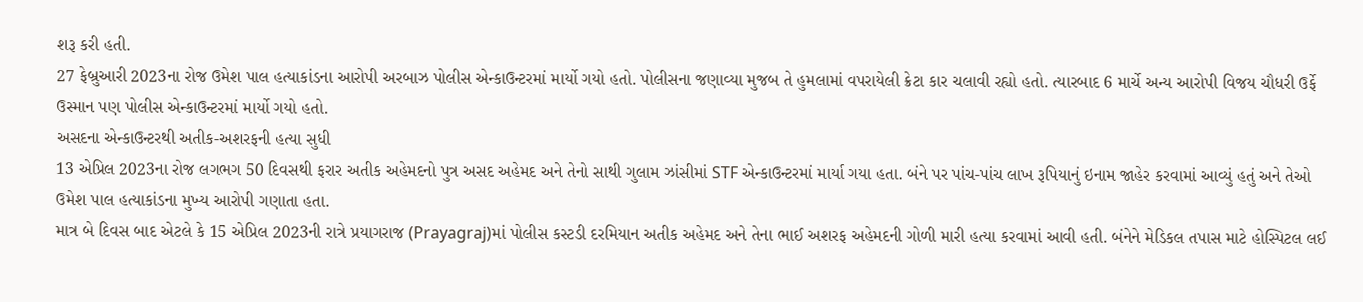શરૂ કરી હતી.
27 ફેબ્રુઆરી 2023ના રોજ ઉમેશ પાલ હત્યાકાંડના આરોપી અરબાઝ પોલીસ એન્કાઉન્ટરમાં માર્યો ગયો હતો. પોલીસના જણાવ્યા મુજબ તે હુમલામાં વપરાયેલી ક્રેટા કાર ચલાવી રહ્યો હતો. ત્યારબાદ 6 માર્ચે અન્ય આરોપી વિજય ચૌધરી ઉર્ફે ઉસ્માન પણ પોલીસ એન્કાઉન્ટરમાં માર્યો ગયો હતો.
અસદના એન્કાઉન્ટરથી અતીક-અશરફની હત્યા સુધી
13 એપ્રિલ 2023ના રોજ લગભગ 50 દિવસથી ફરાર અતીક અહેમદનો પુત્ર અસદ અહેમદ અને તેનો સાથી ગુલામ ઝાંસીમાં STF એન્કાઉન્ટરમાં માર્યા ગયા હતા. બંને પર પાંચ-પાંચ લાખ રૂપિયાનું ઇનામ જાહેર કરવામાં આવ્યું હતું અને તેઓ ઉમેશ પાલ હત્યાકાંડના મુખ્ય આરોપી ગણાતા હતા.
માત્ર બે દિવસ બાદ એટલે કે 15 એપ્રિલ 2023ની રાત્રે પ્રયાગરાજ (Prayagraj)માં પોલીસ કસ્ટડી દરમિયાન અતીક અહેમદ અને તેના ભાઈ અશરફ અહેમદની ગોળી મારી હત્યા કરવામાં આવી હતી. બંનેને મેડિકલ તપાસ માટે હોસ્પિટલ લઈ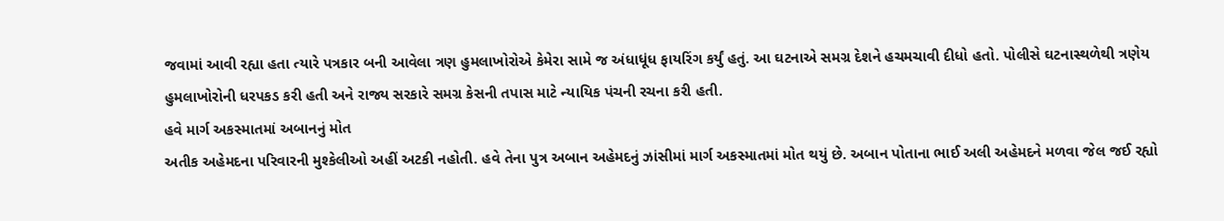જવામાં આવી રહ્યા હતા ત્યારે પત્રકાર બની આવેલા ત્રણ હુમલાખોરોએ કેમેરા સામે જ અંધાધૂંધ ફાયરિંગ કર્યું હતું. આ ઘટનાએ સમગ્ર દેશને હચમચાવી દીધો હતો. પોલીસે ઘટનાસ્થળેથી ત્રણેય હુમલાખોરોની ધરપકડ કરી હતી અને રાજ્ય સરકારે સમગ્ર કેસની તપાસ માટે ન્યાયિક પંચની રચના કરી હતી.
હવે માર્ગ અકસ્માતમાં અબાનનું મોત
અતીક અહેમદના પરિવારની મુશ્કેલીઓ અહીં અટકી નહોતી. હવે તેના પુત્ર અબાન અહેમદનું ઝાંસીમાં માર્ગ અકસ્માતમાં મોત થયું છે. અબાન પોતાના ભાઈ અલી અહેમદને મળવા જેલ જઈ રહ્યો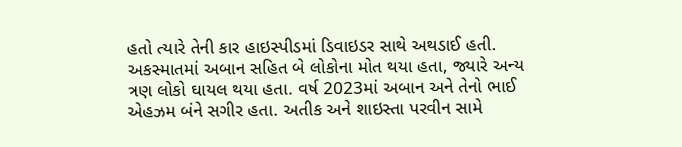હતો ત્યારે તેની કાર હાઇસ્પીડમાં ડિવાઇડર સાથે અથડાઈ હતી. અકસ્માતમાં અબાન સહિત બે લોકોના મોત થયા હતા, જ્યારે અન્ય ત્રણ લોકો ઘાયલ થયા હતા. વર્ષ 2023માં અબાન અને તેનો ભાઈ એહઝમ બંને સગીર હતા. અતીક અને શાઇસ્તા પરવીન સામે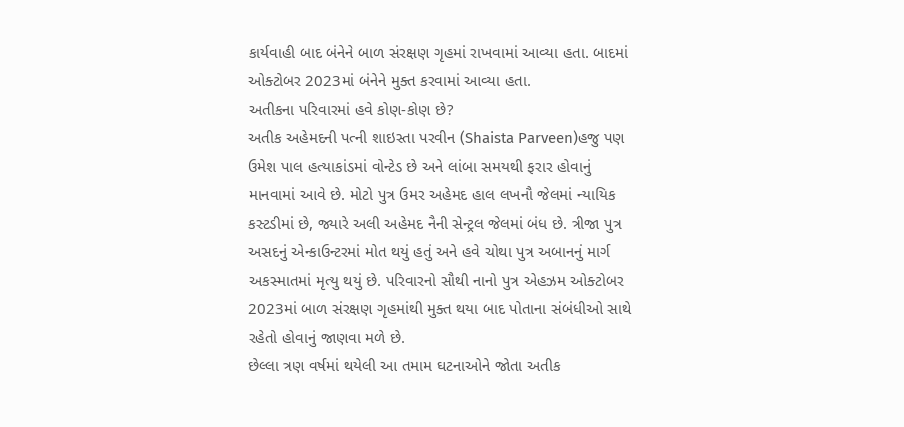કાર્યવાહી બાદ બંનેને બાળ સંરક્ષણ ગૃહમાં રાખવામાં આવ્યા હતા. બાદમાં ઓક્ટોબર 2023માં બંનેને મુક્ત કરવામાં આવ્યા હતા.
અતીકના પરિવારમાં હવે કોણ-કોણ છે?
અતીક અહેમદની પત્ની શાઇસ્તા પરવીન (Shaista Parveen)હજુ પણ ઉમેશ પાલ હત્યાકાંડમાં વોન્ટેડ છે અને લાંબા સમયથી ફરાર હોવાનું માનવામાં આવે છે. મોટો પુત્ર ઉમર અહેમદ હાલ લખનૌ જેલમાં ન્યાયિક કસ્ટડીમાં છે, જ્યારે અલી અહેમદ નૈની સેન્ટ્રલ જેલમાં બંધ છે. ત્રીજા પુત્ર અસદનું એન્કાઉન્ટરમાં મોત થયું હતું અને હવે ચોથા પુત્ર અબાનનું માર્ગ અકસ્માતમાં મૃત્યુ થયું છે. પરિવારનો સૌથી નાનો પુત્ર એહઝમ ઓક્ટોબર 2023માં બાળ સંરક્ષણ ગૃહમાંથી મુક્ત થયા બાદ પોતાના સંબંધીઓ સાથે રહેતો હોવાનું જાણવા મળે છે.
છેલ્લા ત્રણ વર્ષમાં થયેલી આ તમામ ઘટનાઓને જોતા અતીક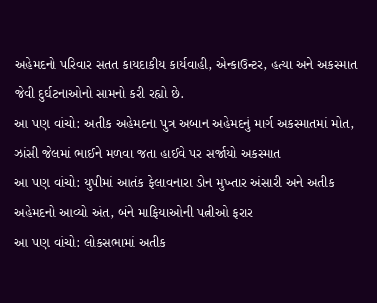અહેમદનો પરિવાર સતત કાયદાકીય કાર્યવાહી, એન્કાઉન્ટર, હત્યા અને અકસ્માત જેવી દુર્ઘટનાઓનો સામનો કરી રહ્યો છે.
આ પણ વાંચો: અતીક અહેમદના પુત્ર અબાન અહેમદનું માર્ગ અકસ્માતમાં મોત, ઝાંસી જેલમાં ભાઈને મળવા જતા હાઈવે પર સર્જાયો અકસ્માત
આ પણ વાંચો: યુપીમાં આતંક ફેલાવનારા ડોન મુખ્તાર અંસારી અને અતીક અહેમદનો આવ્યો અંત, બંને માફિયાઓની પત્નીઓ ફરાર
આ પણ વાંચો: લોકસભામાં અતીક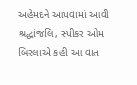અહેમદને આપવામાં આવી શ્રદ્ધાંજલિ, સ્પીકર ઓમ બિરલાએ કહી આ વાત